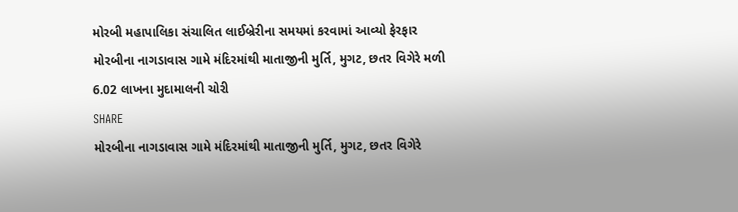મોરબી મહાપાલિકા સંચાલિત લાઈબ્રેરીના સમયમાં કરવામાં આવ્યો ફેરફાર
મોરબીના નાગડાવાસ ગામે મંદિરમાંથી માતાજીની મુર્તિ, મુગટ, છતર વિગેરે મળી 6.02 લાખના મુદામાલની ચોરી
SHARE
મોરબીના નાગડાવાસ ગામે મંદિરમાંથી માતાજીની મુર્તિ, મુગટ, છતર વિગેરે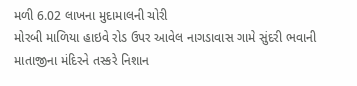મળી 6.02 લાખના મુદામાલની ચોરી
મોરબી માળિયા હાઇવે રોડ ઉપર આવેલ નાગડાવાસ ગામે સુંદરી ભવાની માતાજીના મંદિરને તસ્કરે નિશાન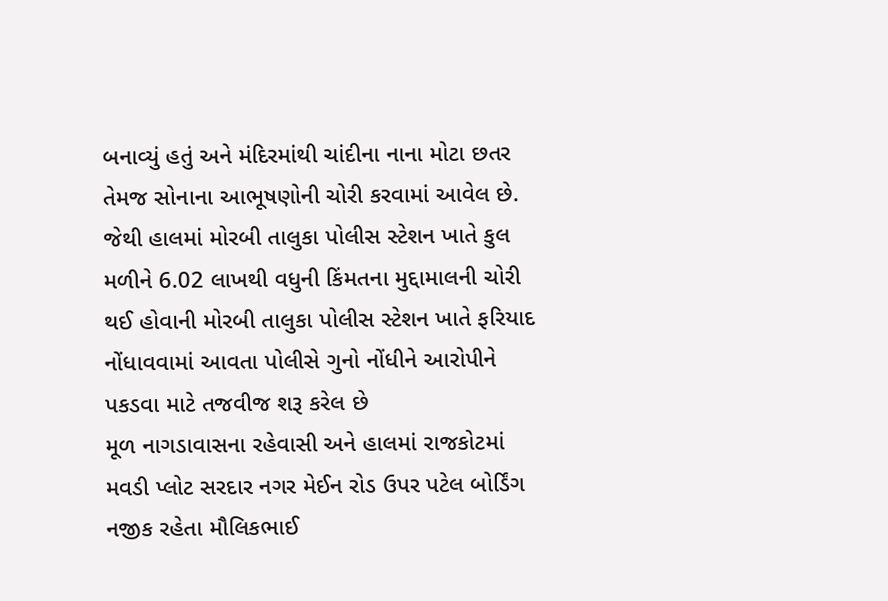બનાવ્યું હતું અને મંદિરમાંથી ચાંદીના નાના મોટા છતર તેમજ સોનાના આભૂષણોની ચોરી કરવામાં આવેલ છે. જેથી હાલમાં મોરબી તાલુકા પોલીસ સ્ટેશન ખાતે કુલ મળીને 6.02 લાખથી વધુની કિંમતના મુદ્દામાલની ચોરી થઈ હોવાની મોરબી તાલુકા પોલીસ સ્ટેશન ખાતે ફરિયાદ નોંધાવવામાં આવતા પોલીસે ગુનો નોંધીને આરોપીને પકડવા માટે તજવીજ શરૂ કરેલ છે
મૂળ નાગડાવાસના રહેવાસી અને હાલમાં રાજકોટમાં મવડી પ્લોટ સરદાર નગર મેઈન રોડ ઉપર પટેલ બોર્ડિંગ નજીક રહેતા મૌલિકભાઈ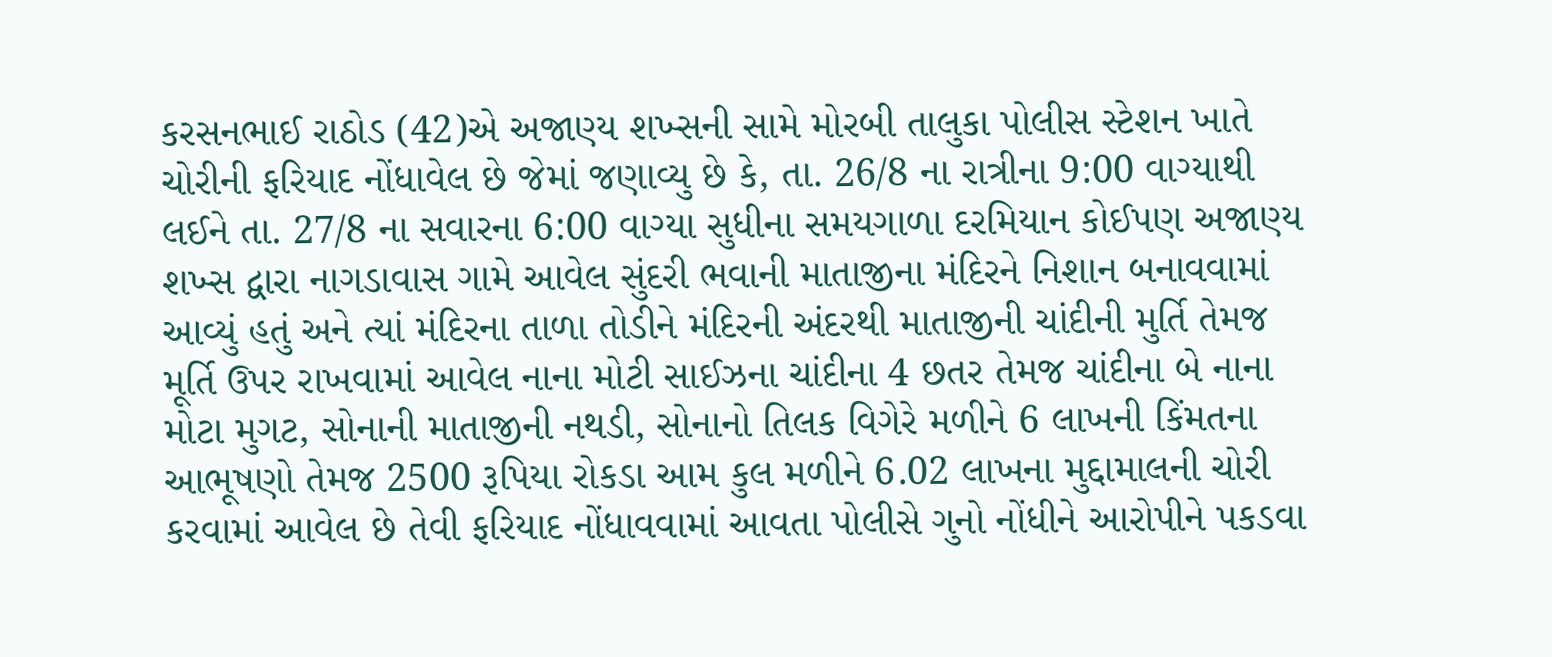કરસનભાઈ રાઠોડ (42)એ અજાણ્ય શખ્સની સામે મોરબી તાલુકા પોલીસ સ્ટેશન ખાતે ચોરીની ફરિયાદ નોંધાવેલ છે જેમાં જણાવ્યુ છે કે, તા. 26/8 ના રાત્રીના 9:00 વાગ્યાથી લઈને તા. 27/8 ના સવારના 6:00 વાગ્યા સુધીના સમયગાળા દરમિયાન કોઈપણ અજાણ્ય શખ્સ દ્વારા નાગડાવાસ ગામે આવેલ સુંદરી ભવાની માતાજીના મંદિરને નિશાન બનાવવામાં આવ્યું હતું અને ત્યાં મંદિરના તાળા તોડીને મંદિરની અંદરથી માતાજીની ચાંદીની મુર્તિ તેમજ મૂર્તિ ઉપર રાખવામાં આવેલ નાના મોટી સાઈઝના ચાંદીના 4 છતર તેમજ ચાંદીના બે નાના મોટા મુગટ, સોનાની માતાજીની નથડી, સોનાનો તિલક વિગેરે મળીને 6 લાખની કિંમતના આભૂષણો તેમજ 2500 રૂપિયા રોકડા આમ કુલ મળીને 6.02 લાખના મુદ્દામાલની ચોરી કરવામાં આવેલ છે તેવી ફરિયાદ નોંધાવવામાં આવતા પોલીસે ગુનો નોંધીને આરોપીને પકડવા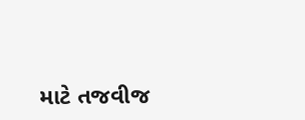માટે તજવીજ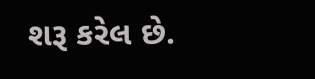શરૂ કરેલ છે.